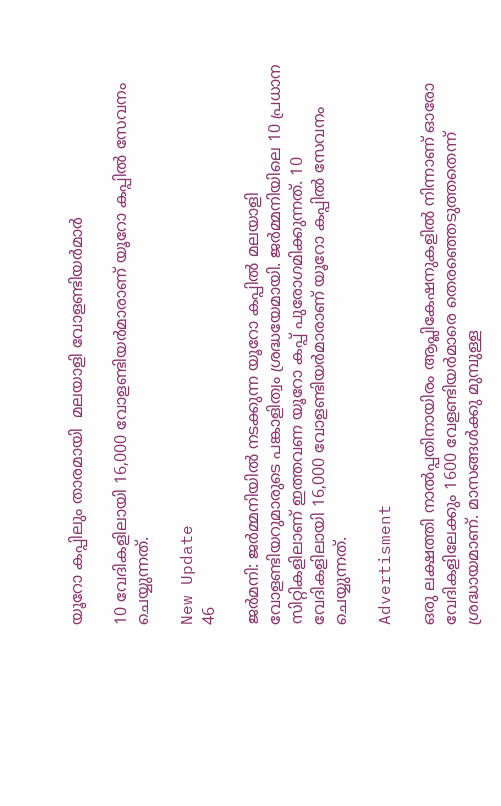യൂറോ കപ്പിലും താരമായി  മലയാളി വോളണ്ടിയര്‍മാര്‍

10 വേദികളിലായി 16,000 വോളണ്ടിയര്‍മാരാണ് യൂറോ കപ്പില്‍ സേവനം ചെയ്യുന്നത്.

New Update
46

ജര്‍മനി: ജര്‍മ്മനിയില്‍ നടക്കുന്ന യൂറോ കപ്പില്‍ മലയാളി വോളണ്ടിയറുമാരുടെ പങ്കാളിത്വം ശ്രദ്ധയേമായി. ജര്‍മ്മനിയിലെ 10 പ്രധാന സിറ്റികളിലാണ് ഇത്തവണ യൂറോ കപ്പ് പുരോഗമിക്കുന്നത്. 10 വേദികളിലായി 16,000 വോളണ്ടിയര്‍മാരാണ് യൂറോ കപ്പില്‍ സേവനം ചെയ്യുന്നത്.

Advertisment

ഒരു ലക്ഷത്തി നാല്‍പ്പതിനായിരം ആപ്ലികേഷനുകളില്‍ നിന്നാണ് ഓരോ വേദികളിലേക്കും 1600 വേളണ്ടിയര്‍മാരെ തെരഞ്ഞെടുത്തതെന്ന് ശ്രദ്ധായമാണ്. മാസങ്ങള്‍ക്കു മുമ്പുള്ള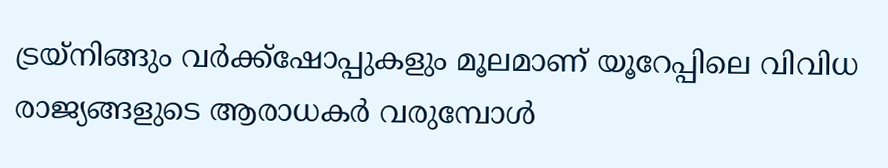ട്രയ്‌നിങ്ങും വര്‍ക്ക്‌ഷോപ്പുകളും മൂലമാണ് യൂറേപ്പിലെ വിവിധ രാജ്യങ്ങളുടെ ആരാധകര്‍ വരുമ്പോള്‍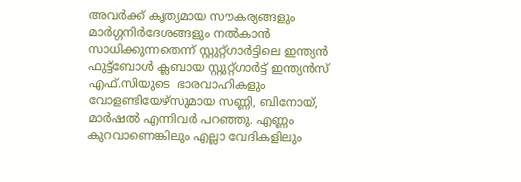അവര്‍ക്ക് കൃത്യമായ സൗകര്യങ്ങളും മാര്‍ഗ്ഗനിര്‍ദേശങ്ങളും നല്‍കാന്‍ സാധിക്കുന്നതെന്ന് സ്റ്റുറ്റ്ഗാര്‍ട്ടിലെ ഇന്ത്യന്‍ ഫുട്ട്‌ബോള്‍ ക്ലബായ സ്റ്റുറ്റ്ഗാര്‍ട്ട് ഇന്ത്യന്‍സ് എഫ്.സിയുടെ  ഭാരവാഹികളും വോളണ്ടിയേഴ്‌സുമായ സണ്ണി, ബിനോയ്, മാര്‍ഷല്‍ എന്നിവര്‍ പറഞ്ഞു. എണ്ണം കുറവാണെങ്കിലും എല്ലാ വേദികളിലും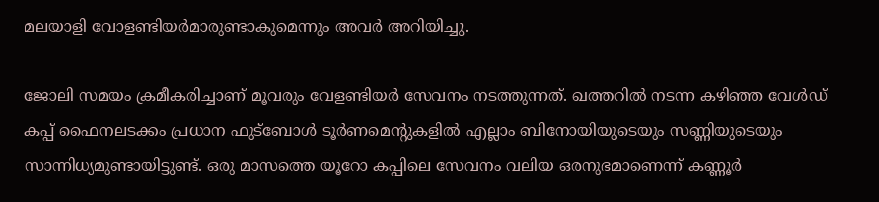മലയാളി വോളണ്ടിയര്‍മാരുണ്ടാകുമെന്നും അവര്‍ അറിയിച്ചു.

ജോലി സമയം ക്രമീകരിച്ചാണ് മൂവരും വേളണ്ടിയര്‍ സേവനം നടത്തുന്നത്. ഖത്തറില്‍ നടന്ന കഴിഞ്ഞ വേള്‍ഡ് കപ്പ് ഫൈനലടക്കം പ്രധാന ഫുട്ബോള്‍ ടൂര്‍ണമെന്റുകളില്‍ എല്ലാം ബിനോയിയുടെയും സണ്ണിയുടെയും സാന്നിധ്യമുണ്ടായിട്ടുണ്ട്. ഒരു മാസത്തെ യൂറോ കപ്പിലെ സേവനം വലിയ ഒരനുഭമാണെന്ന് കണ്ണൂര്‍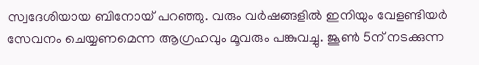സ്വദേശിയായ ബിനോയ് പറഞ്ഞു. വരും വര്‍ഷങ്ങളില്‍ ഇനിയും വേളണ്ടിയര്‍ സേവനം ചെയ്യണമെന്ന ആഗ്രഹവും മൂവരും പങ്കുവച്ചു. ജൂണ്‍ 5ന് നടക്കുന്ന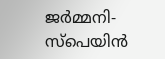ജര്‍മ്മനി-സ്‌പെയിന്‍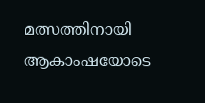മത്സത്തിനായി ആകാംഷയോടെ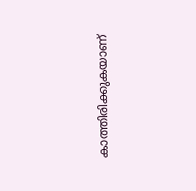കാത്തിരിക്കുകയാണ്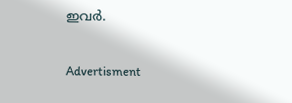ഇവര്‍.

Advertisment